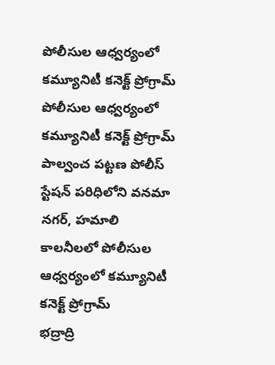పోలీసుల ఆధ్వర్యంలో కమ్యూనిటీ కనెక్ట్ ప్రోగ్రామ్
పోలీసుల ఆధ్వర్యంలో కమ్యూనిటీ కనెక్ట్ ప్రోగ్రామ్
పాల్వంచ పట్టణ పోలీస్ స్టేషన్ పరిధిలోని వనమా నగర్, హమాలి కాలనీలలో పోలీసుల ఆధ్వర్యంలో కమ్యూనిటీ కనెక్ట్ ప్రోగ్రామ్
భద్రాద్రి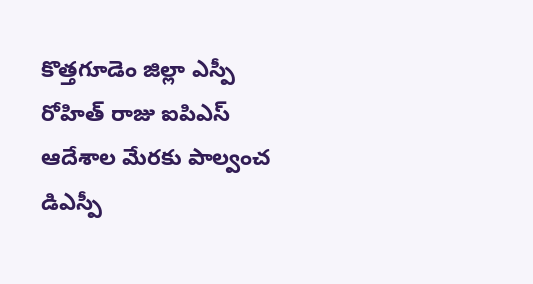కొత్తగూడెం జిల్లా ఎస్పీ రోహిత్ రాజు ఐపిఎస్ ఆదేశాల మేరకు పాల్వంచ డిఎస్పీ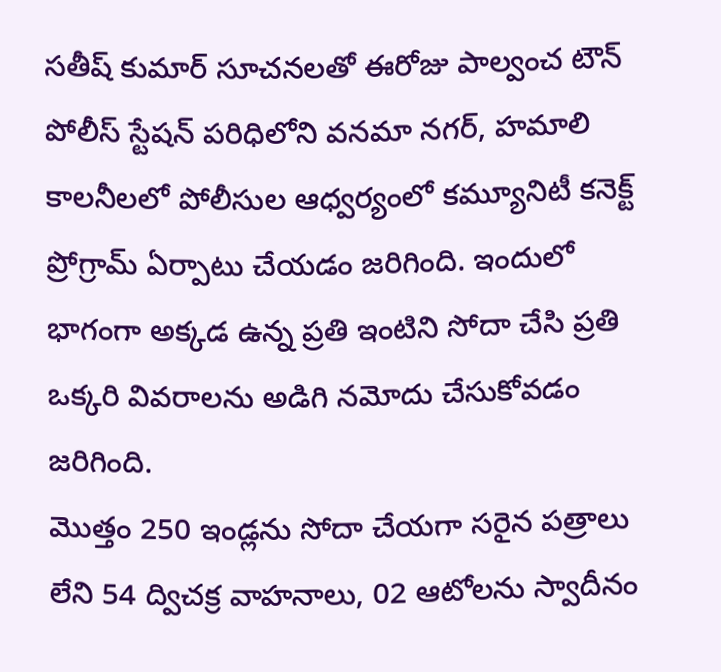సతీష్ కుమార్ సూచనలతో ఈరోజు పాల్వంచ టౌన్ పోలీస్ స్టేషన్ పరిధిలోని వనమా నగర్, హమాలి కాలనీలలో పోలీసుల ఆధ్వర్యంలో కమ్యూనిటీ కనెక్ట్ ప్రోగ్రామ్ ఏర్పాటు చేయడం జరిగింది. ఇందులో భాగంగా అక్కడ ఉన్న ప్రతి ఇంటిని సోదా చేసి ప్రతి ఒక్కరి వివరాలను అడిగి నమోదు చేసుకోవడం జరిగింది.
మొత్తం 250 ఇండ్లను సోదా చేయగా సరైన పత్రాలు లేని 54 ద్విచక్ర వాహనాలు, 02 ఆటోలను స్వాదీనం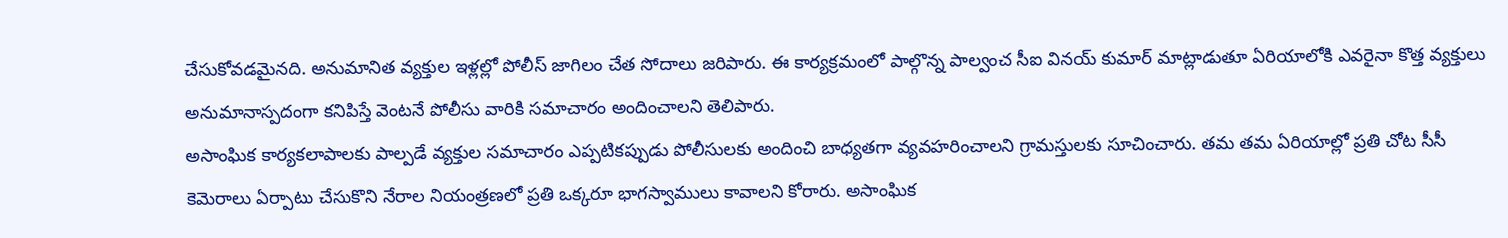చేసుకోవడమైనది. అనుమానిత వ్యక్తుల ఇళ్లల్లో పోలీస్ జాగిలం చేత సోదాలు జరిపారు. ఈ కార్యక్రమంలో పాల్గొన్న పాల్వంచ సీఐ వినయ్ కుమార్ మాట్లాడుతూ ఏరియాలోకి ఎవరైనా కొత్త వ్యక్తులు అనుమానాస్పదంగా కనిపిస్తే వెంటనే పోలీసు వారికి సమాచారం అందించాలని తెలిపారు.
అసాంఘిక కార్యకలాపాలకు పాల్పడే వ్యక్తుల సమాచారం ఎప్పటికప్పుడు పోలీసులకు అందించి బాధ్యతగా వ్యవహరించాలని గ్రామస్తులకు సూచించారు. తమ తమ ఏరియాల్లో ప్రతి చోట సీసీ కెమెరాలు ఏర్పాటు చేసుకొని నేరాల నియంత్రణలో ప్రతి ఒక్కరూ భాగస్వాములు కావాలని కోరారు. అసాంఘిక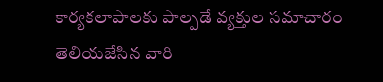కార్యకలాపాలకు పాల్పడే వ్యక్తుల సమాచారం తెలియజేసిన వారి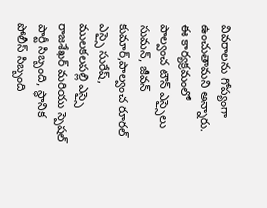వివరాలను గోప్యంగా ఉంచుతామని అన్నారు.
ఈ కార్యక్రమంలో పాల్వంచ టౌన్ ఎస్సైలు సుమన్, జీవన్ కుమార్,పాల్వంచ రూరల్ ఎస్సై సురేష్, ములకలపల్లి ఎస్సై రాజశేఖర్ మరియు స్పెషల్ పార్టీ సిబ్బంది, స్థానిక పోలీస్ సిబ్బంది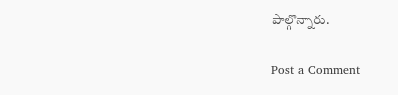పాల్గొన్నారు.

Post a Comment